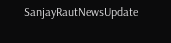SanjayRautNewsUpdate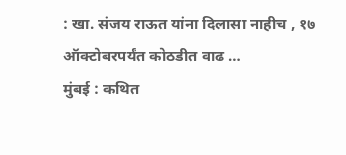: खा. संजय राऊत यांना दिलासा नाहीच , १७ ऑक्टोबरपर्यंत कोठडीत वाढ …
मुंबई : कथित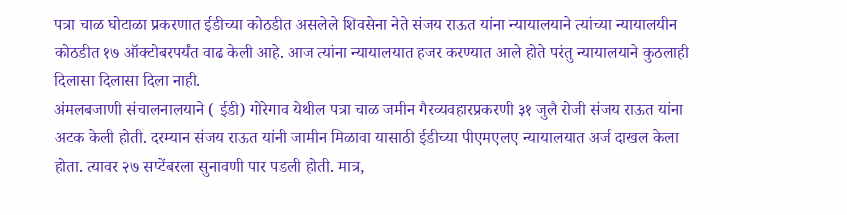पत्रा चाळ घोटाळा प्रकरणात ईडीच्या कोठडीत असलेले शिवसेना नेते संजय राऊत यांना न्यायालयाने त्यांच्या न्यायालयीन कोठडीत १७ ऑक्टोबरपर्यंत वाढ केली आहे. आज त्यांना न्यायालयात हजर करण्यात आले होते परंतु न्यायालयाने कुठलाही दिलासा दिलासा दिला नाही.
अंमलबजाणी संचालनालयाने ( ईडी) गोरेगाव येथील पत्रा चाळ जमीन गैरव्यवहारप्रकरणी ३१ जुलै रोजी संजय राऊत यांना अटक केली होती. दरम्यान संजय राऊत यांनी जामीन मिळावा यासाठी ईडीच्या पीएमएलए न्यायालयात अर्ज दाखल केला होता. त्यावर २७ सप्टेंबरला सुनावणी पार पडली होती. मात्र,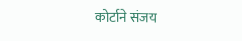कोर्टाने संजय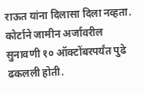राऊत यांना दिलासा दिला नव्हता. कोर्टाने जामीन अर्जावरील सुनावणी १० ऑक्टोंबरपर्यंत पुढे ढकलली होती.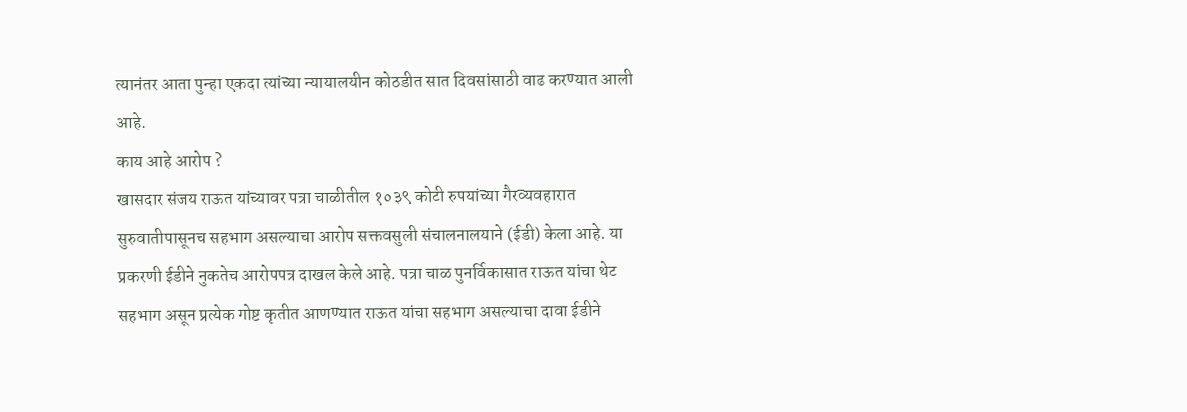त्यानंतर आता पुन्हा एकदा त्यांच्या न्यायालयीन कोठडीत सात दिवसांसाठी वाढ करण्यात आली आहे.
काय आहे आरोप ?
खासदार संजय राऊत यांच्यावर पत्रा चाळीतील १०३९ कोटी रुपयांच्या गैरव्यवहारात सुरुवातीपासूनच सहभाग असल्याचा आरोप सक्तवसुली संचालनालयाने (ईडी) केला आहे. या प्रकरणी ईडीने नुकतेच आरोपपत्र दाखल केले आहे. पत्रा चाळ पुनर्विकासात राऊत यांचा थेट सहभाग असून प्रत्येक गोष्ट कृतीत आणण्यात राऊत यांचा सहभाग असल्याचा दावा ईडीने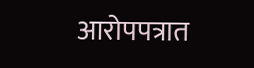आरोपपत्रात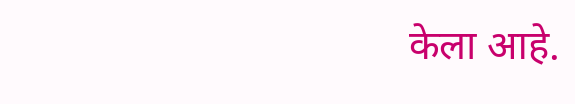केला आहे.